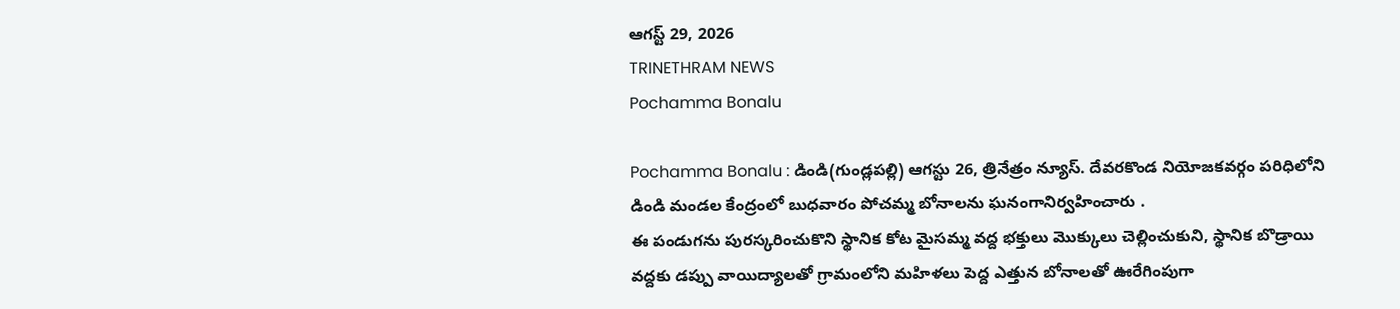ఆగస్ట్ 29, 2026
TRINETHRAM NEWS
Pochamma Bonalu

Pochamma Bonalu : డిండి(గుండ్లపల్లి) ఆగస్టు 26, త్రినేత్రం న్యూస్. దేవరకొండ నియోజకవర్గం పరిధిలోని డిండి మండల కేంద్రంలో బుధవారం పోచమ్మ బోనాలను ఘనంగానిర్వహించారు .
ఈ పండుగను పురస్కరించుకొని స్థానిక కోట మైసమ్మ వద్ద భక్తులు మొక్కులు చెల్లించుకుని, స్థానిక బొడ్రాయి వద్దకు డప్పు వాయిద్యాలతో గ్రామంలోని మహిళలు పెద్ద ఎత్తున బోనాలతో ఊరేగింపుగా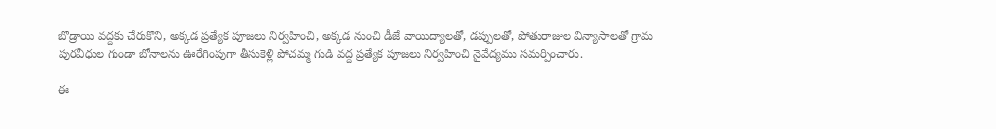బొడ్రాయి వద్దకు చేరుకొని, అక్కడ ప్రత్యేక పూజలు నిర్వహించి, అక్కడ నుంచి డీజే వాయిద్యాలతో, డప్పులతో, పోతురాజుల విన్యాసాలతో గ్రామ పురవీధుల గుండా బోనాలను ఊరేగింపుగా తీసుకెళ్లి పోచమ్మ గుడి వద్ద ప్రత్యేక పూజలు నిర్వహించి నైవేద్యము సమర్పించారు.

ఈ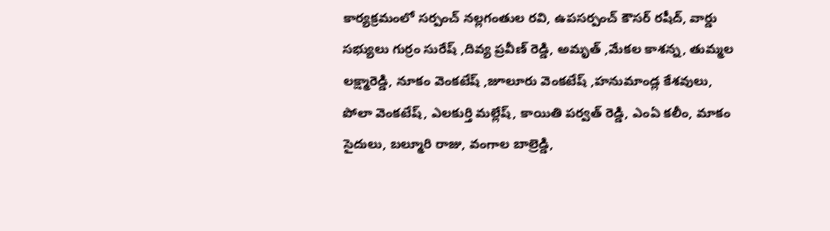కార్యక్రమంలో సర్పంచ్ నల్లగంతుల రవి, ఉపసర్పంచ్ కౌసర్ రషీద్, వార్డు సభ్యులు గుర్రం సురేష్ ,దివ్య ప్రవీణ్ రెడ్డి, అమృత్ ,మేకల కాశన్న, తుమ్మల లక్ష్మారెడ్డి, నూకం వెంకటేష్ ,జూలూరు వెంకటేష్ ,హనుమాండ్ల కేశవులు, పోలా వెంకటేష్, ఎలకుర్తి మల్లేష్, కాయితి పర్వత్ రెడ్డి, ఎంఏ కలీం, మాకం సైదులు, బల్మూరి రాజు, వంగాల బాల్రెడ్డి,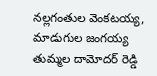నల్లగంతుల వెంకటయ్య, మాడుగుల జంగయ్య తుమ్మల దామోదర్ రెడ్డి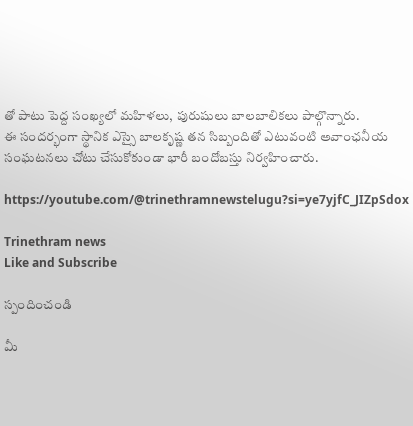తో పాటు పెద్ద సంఖ్యలో మహిళలు, పురుషులు బాలబాలికలు పాల్గొన్నారు.
ఈ సందర్భంగా స్థానిక ఎస్సై బాలకృష్ణ తన సిబ్బందితో ఎటువంటి అవాంఛనీయ సంఘటనలు చోటు చేసుకోకుండా భారీ బందోబస్తు నిర్వహించారు.

https://youtube.com/@trinethramnewstelugu?si=ye7yjfC_JIZpSdox

Trinethram news
Like and Subscribe

స్పందించండి

మీ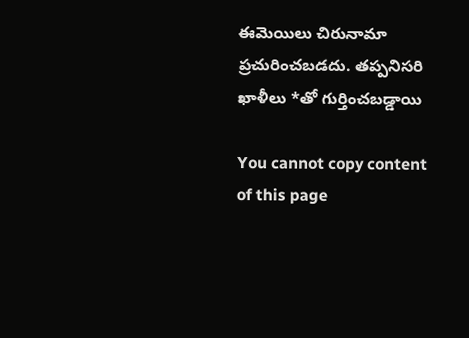ఈమెయిలు చిరునామా ప్రచురించబడదు. తప్పనిసరి ఖాళీలు *తో గుర్తించబడ్డాయి

You cannot copy content of this page